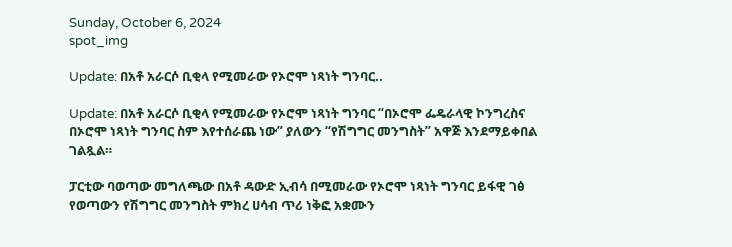Sunday, October 6, 2024
spot_img

Update: በአቶ አራርሶ ቢቂላ የሚመራው የኦሮሞ ነጻነት ግንባር..

Update: በአቶ አራርሶ ቢቂላ የሚመራው የኦሮሞ ነጻነት ግንባር “በኦሮሞ ፌዴራላዊ ኮንግረስና በኦሮሞ ነጻነት ግንባር ስም እየተሰራጨ ነው” ያለውን “የሽግግር መንግስት” አዋጅ እንደማይቀበል ገልጿል።

ፓርቲው ባወጣው መግለጫው በአቶ ዳውድ ኢብሳ በሚመራው የኦሮሞ ነጻነት ግንባር ይፋዊ ገፅ የወጣውን የሽግግር መንግስት ምክረ ሀሳብ ጥሪ ነቅፎ አቋሙን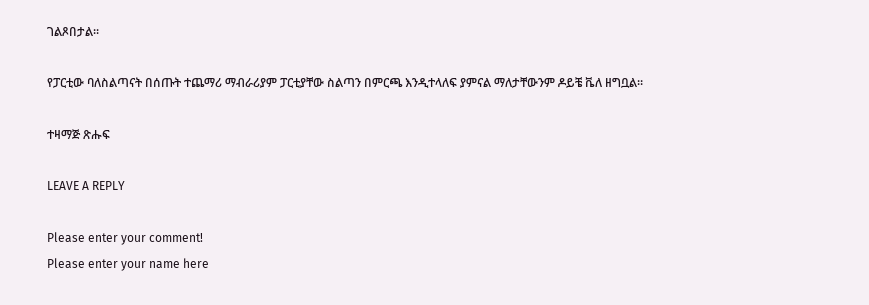ገልጾበታል፡፡

የፓርቲው ባለስልጣናት በሰጡት ተጨማሪ ማብራሪያም ፓርቲያቸው ስልጣን በምርጫ እንዲተላለፍ ያምናል ማለታቸውንም ዶይቼ ቬለ ዘግቧል።

ተዛማጅ ጽሑፍ

LEAVE A REPLY

Please enter your comment!
Please enter your name here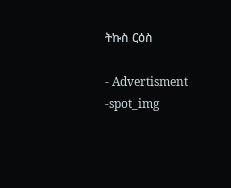ትኩስ ርዕስ

- Advertisment -spot_img